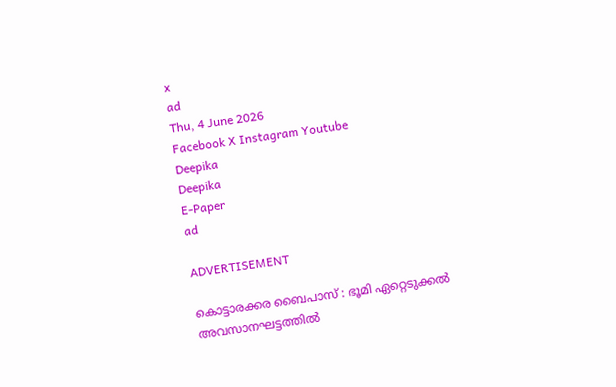x
ad
Thu, 4 June 2026
Facebook X Instagram Youtube
Deepika
Deepika
E-Paper
ad

ADVERTISEMENT

കൊട്ടാരക്കര ബൈപാസ് : ഭൂമി ഏറ്റെടുക്കൽ അവസാനഘട്ടത്തിൽ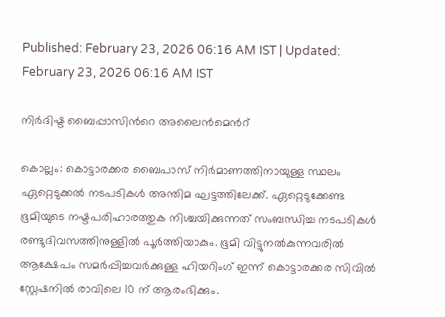Published: February 23, 2026 06:16 AM IST | Updated: February 23, 2026 06:16 AM IST

നിർദിഷ്ട ബൈപ്പാസിന്‍റെ അലൈൻമെന്‍റ്

കൊല്ലം: കൊട്ടാരക്കര ബൈപാസ് നിര്‍മാണത്തിനായുള്ള സ്ഥലം ഏറ്റെടുക്കല്‍ നടപടികൾ അന്തിമ ഘട്ടത്തിലേക്ക്. ഏറ്റെടുക്കേണ്ട ഭൂമിയുടെ നഷ്ടപരിഹാരത്തുക നിശ്ചയിക്കുന്നത് സംബന്ധിച്ച നടപടികൾ രണ്ടുദിവസത്തിനുള്ളിൽ പൂർത്തിയാകും. ഭൂമി വിട്ടുനൽകുന്നവരിൽ ആക്ഷേപം സമർപ്പിച്ചവർക്കുള്ള ഹിയറിംഗ് ഇന്ന് കൊട്ടാരക്കര സിവിൽ സ്റ്റേഷനിൽ രാവിലെ 10 ന് ആരംഭിക്കും.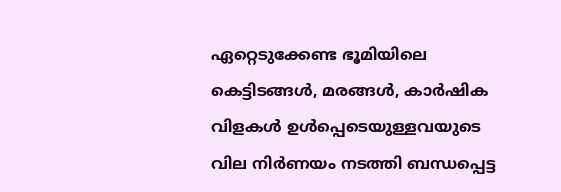ഏറ്റെടുക്കേണ്ട ഭൂമിയിലെ കെട്ടിടങ്ങൾ, മരങ്ങൾ, കാർഷിക വിളകൾ ഉൾപ്പെടെയുള്ളവയുടെ വില നിർണയം നടത്തി ബന്ധപ്പെട്ട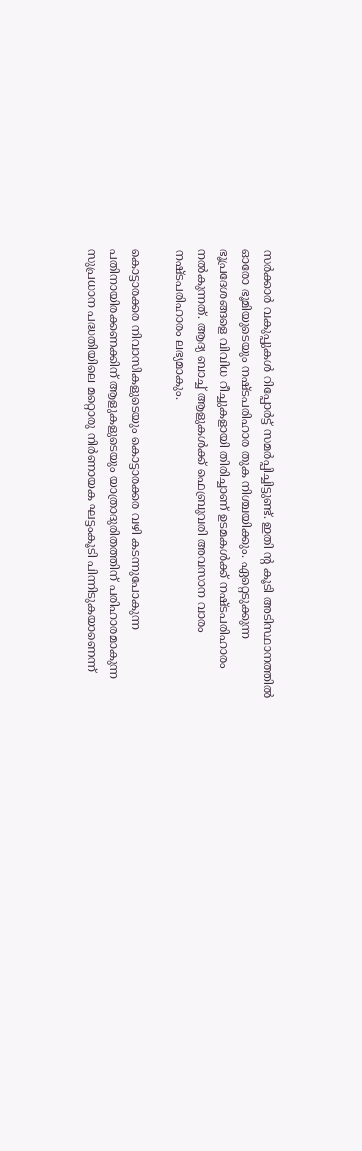സർക്കാർ വകുപ്പുകൾ റിപ്പോർട്ട് സമർപ്പിച്ചിട്ടുണ്ട്. ഇതി ന്‍റ കൂടി അടിസ്ഥാനത്തിൽ ഓരോ ഭൂമിയുടെയും നഷ്ടപരിഹാര തുക നിശ്ചയിക്കും. ഏറ്റെടുക്കുന്ന ഭൂപ്രദേശങ്ങളെ വിവിധ റീച്ചുകളായി തിരിച്ചാണ് ഉടമകൾക്ക് നഷ്ടപരിഹാരം നൽകുന്നത്. ആദ്യ ബാച്ച് ആളുകൾക്ക് ഫെബ്രുവരി അവസാന വാരം നഷ്ടപരിഹാരം ലഭ്യമാകും.

കൊട്ടാരക്കര നിവാസികളുടെയും കൊട്ടാരക്കര വഴി കടന്നുപോകുന്ന പതിനായിരക്കണക്കിന് ആളുകളുടെയും യാത്രാദുരിതത്തിന് പരിഹാരമാകുന്ന സുപ്രധാന പദ്ധതിയിലെ മറ്റൊരു നിര്‍ണായക ഘട്ടംകൂടി പിന്നിടുകയാണെന്ന്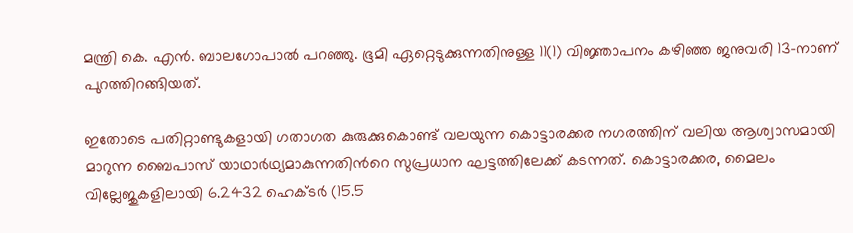മന്ത്രി കെ. എൻ. ബാലഗോപാൽ പറഞ്ഞു. ഭൂമി ഏറ്റെടുക്കുന്നതിനുള്ള 11(1) വിജ്ഞാപനം കഴിഞ്ഞ ജനുവരി 13-നാണ് പുറത്തിറങ്ങിയത്.

ഇതോടെ പതിറ്റാണ്ടുകളായി ഗതാഗത കുരുക്കുകൊണ്ട് വലയുന്ന കൊട്ടാരക്കര നഗരത്തിന് വലിയ ആശ്വാസമായി മാറുന്ന ബൈപാസ് യാഥാർഥ്യമാകുന്നതിന്‍റെ സുപ്രധാന ഘട്ടത്തിലേക്ക് കടന്നത്. കൊട്ടാരക്കര, മൈലം വില്ലേജുകളിലായി 6.2432 ഹെക്ടര്‍ (15.5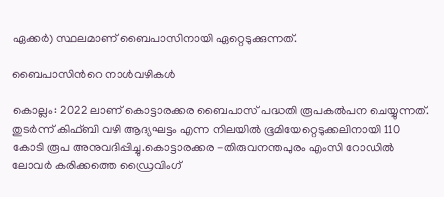ഏക്കര്‍) സ്ഥലമാണ് ബൈപാസിനായി ഏറ്റെടുക്കുന്നത്.

ബൈപാസിന്‍റെ നാള്‍വഴികള്‍

കൊല്ലം: 2022 ലാണ് കൊട്ടാരക്കര ബൈപാസ് പദ്ധതി രൂപകല്‍പന ചെയ്യുന്നത്. തുടര്‍ന്ന് കിഫ്ബി വഴി ആദ്യഘട്ടം എന്ന നിലയില്‍ ഭൂമിയേറ്റെടുക്കലിനായി 110 കോടി രൂപ അനുവദിപ്പിച്ചു.കൊട്ടാരക്കര -തിരുവനന്തപുരം എംസി റോഡില്‍ ലോവര്‍ കരിക്കത്തെ ഡ്രൈവിംഗ്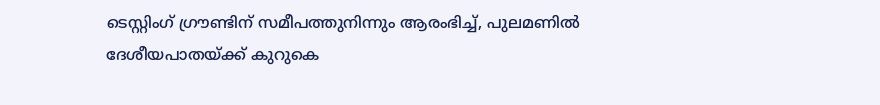ടെസ്റ്റിംഗ് ഗ്രൗണ്ടിന് സമീപത്തുനിന്നും ആരംഭിച്ച്, പുലമണില്‍ ദേശീയപാതയ്ക്ക് കുറുകെ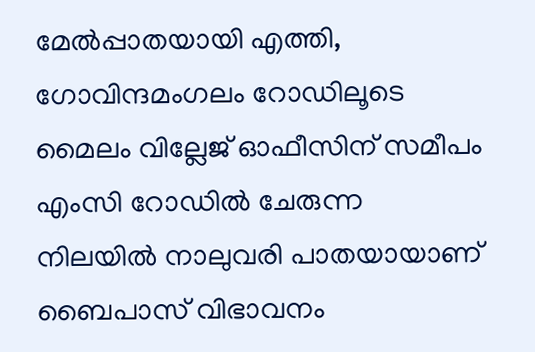മേല്‍പ്പാതയായി എത്തി, ഗോവിന്ദമംഗലം റോഡിലൂടെ മൈലം വില്ലേജ് ഓഫീസിന് സമീപം എംസി റോഡില്‍ ചേരുന്ന നിലയില്‍ നാലുവരി പാതയായാണ് ബൈപാസ് വിഭാവനം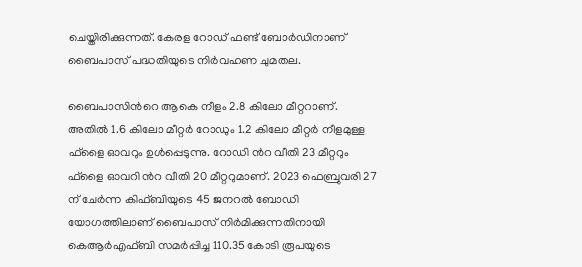ചെയ്തിരിക്കുന്നത്. കേരള റോഡ് ഫണ്ട് ബോര്‍ഡിനാണ് ബൈപാസ് പദ്ധതിയുടെ നിർവഹണ ചുമതല.

ബൈപാസിന്‍റെ ആകെ നീളം 2.8 കിലോ മീറ്ററാണ്. അതില്‍ 1.6 കിലോ മീറ്റർ റോഡും 1.2 കിലോ മീറ്റർ നീളമുള്ള ഫ്ളൈ ഓവറും ഉള്‍പ്പെടുന്നു. റോഡി ന്‍റ വീതി 23 മീറ്ററും ഫ്ളൈ ഓവറി ന്‍റ വീതി 20 മീറ്ററുമാണ്. 2023 ഫെബ്രുവരി 27 ന് ചേര്‍ന്ന കിഫ്ബിയുടെ 45 ജനറല്‍ ബോഡി യോഗത്തിലാണ് ബൈപാസ് നിര്‍മിക്കുന്നതിനായി കെആര്‍എഫ്ബി സമര്‍പ്പിച്ച 110.35 കോടി രൂപയുടെ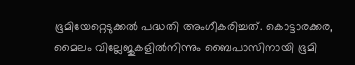ഭൂമിയേറ്റെടുക്കല്‍ പദ്ധതി അംഗീകരിച്ചത്. കൊട്ടാരക്കര, മൈലം വില്ലേജുകളില്‍നിന്നും ബൈപാസിനായി ഭൂമി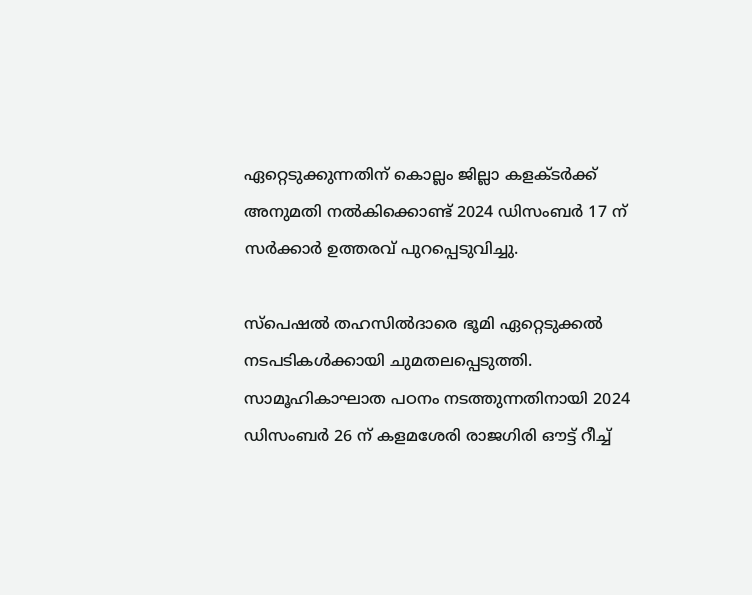ഏറ്റെടുക്കുന്നതിന് കൊല്ലം ജില്ലാ കളക്ടര്‍ക്ക് അനുമതി നല്‍കിക്കൊണ്ട് 2024 ഡിസംബർ 17 ന് സര്‍ക്കാര്‍ ഉത്തരവ് പുറപ്പെടുവിച്ചു.

സ്പെഷല്‍ തഹസില്‍ദാരെ ഭൂമി ഏറ്റെടുക്കല്‍ നടപടികള്‍ക്കായി ചുമതലപ്പെടുത്തി. സാമൂഹികാഘാത പഠനം നടത്തുന്നതിനായി 2024 ഡിസംബർ 26 ന് കളമശേരി രാജഗിരി ഔട്ട് റീച്ച്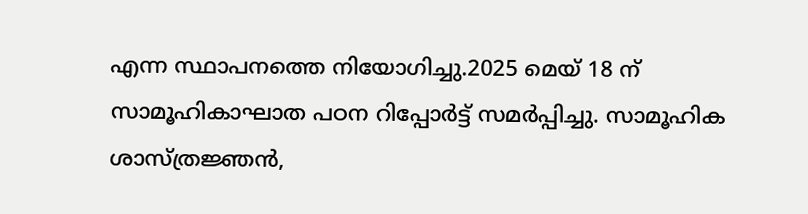എന്ന സ്ഥാപനത്തെ നിയോഗിച്ചു.2025 മെയ് 18 ന് സാമൂഹികാഘാത പഠന റിപ്പോര്‍ട്ട് സമര്‍പ്പിച്ചു. സാമൂഹിക ശാസ്ത്രജ്ഞന്‍,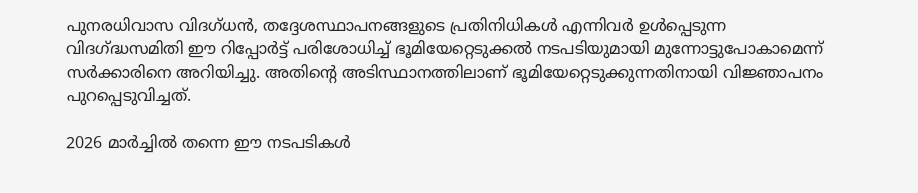പുനരധിവാസ വിദഗ്ധന്‍, തദ്ദേശസ്ഥാപനങ്ങളുടെ പ്രതിനിധികള്‍ എന്നിവര്‍ ഉള്‍പ്പെടുന്ന വിദഗ്ദ്ധസമിതി ഈ റിപ്പോര്‍ട്ട് പരിശോധിച്ച് ഭൂമിയേറ്റെടുക്കല്‍ നടപടിയുമായി മുന്നോട്ടുപോകാമെന്ന് സര്‍ക്കാരിനെ അറിയിച്ചു. അതിന്‍റെ അടിസ്ഥാനത്തിലാണ് ഭൂമിയേറ്റെടുക്കുന്നതിനായി വിജ്ഞാപനം പുറപ്പെടുവിച്ചത്.

2026 മാര്‍ച്ചില്‍ തന്നെ ഈ നടപടികള്‍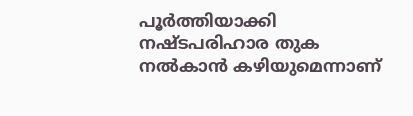പൂര്‍ത്തിയാക്കി നഷ്ടപരിഹാര തുക നല്‍കാന്‍ കഴിയുമെന്നാണ്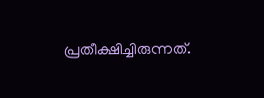പ്രതീക്ഷിച്ചിരുന്നത്.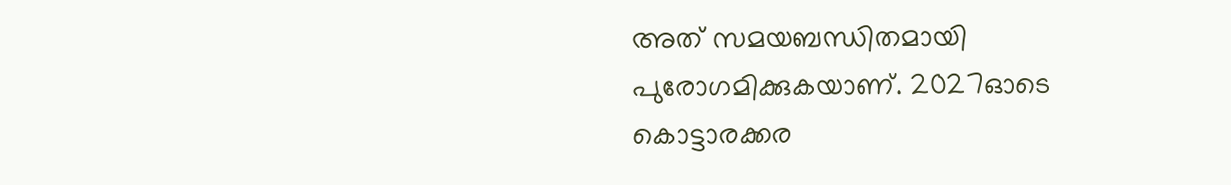അത് സമയബന്ധിതമായി പുരോഗമിക്കുകയാണ്. 2027ഓടെ കൊട്ടാരക്കര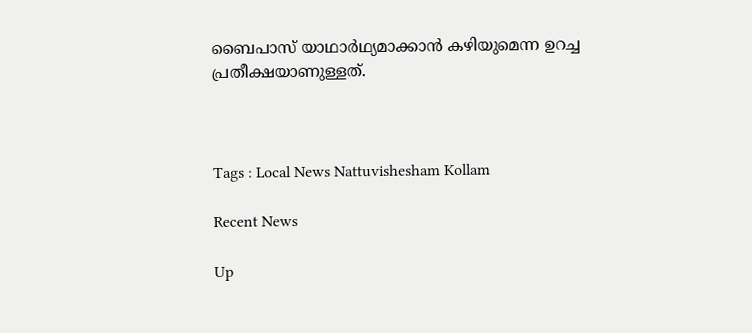ബൈപാസ് യാഥാര്‍ഥ്യമാക്കാന്‍ കഴിയുമെന്ന ഉറച്ച പ്രതീക്ഷയാണുള്ളത്.



Tags : Local News Nattuvishesham Kollam

Recent News

Up